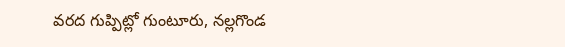వరద గుప్పిట్లో గుంటూరు, నల్లగొండ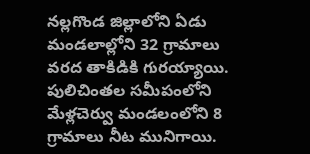నల్లగొండ జిల్లాలోని ఏడు మండలాల్లోని 32 గ్రామాలు వరద తాకిడికి గురయ్యాయి. పులిచింతల సమీపంలోని మేళ్లచెర్వు మండలంలోని 8 గ్రామాలు నీట మునిగాయి.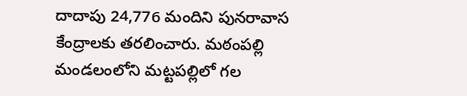దాదాపు 24,776 మందిని పునరావాస కేంద్రాలకు తరలించారు. మఠంపల్లి మండలంలోని మట్టపల్లిలో గల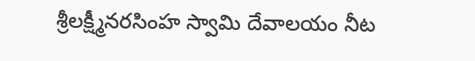శ్రీలక్ష్మీనరసింహ స్వామి దేవాలయం నీట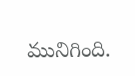మునిగింది.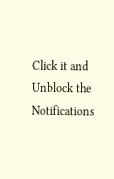Click it and Unblock the Notifications